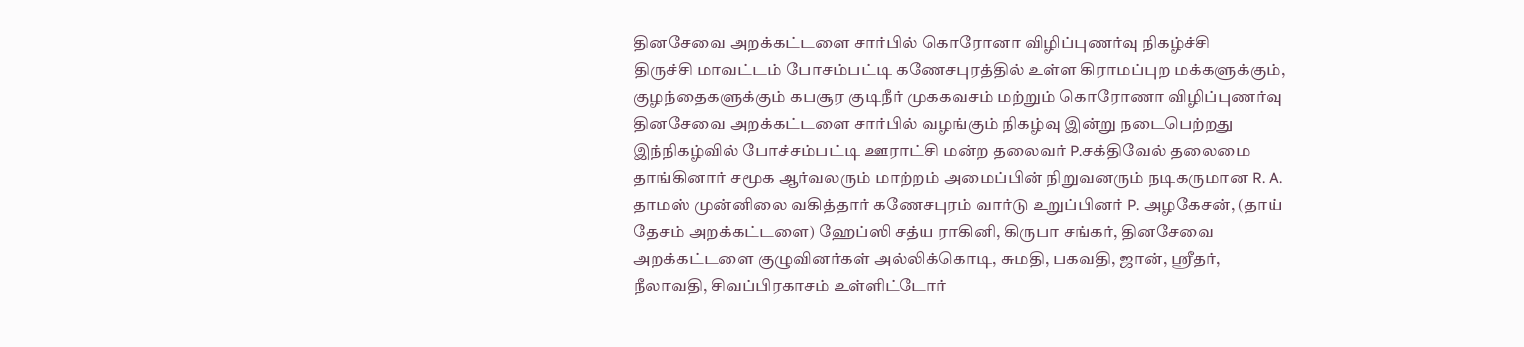தினசேவை அறக்கட்டளை சார்பில் கொரோனா விழிப்புணர்வு நிகழ்ச்சி
திருச்சி மாவட்டம் போசம்பட்டி கணேசபுரத்தில் உள்ள கிராமப்புற மக்களுக்கும், குழந்தைகளுக்கும் கபசூர குடிநீர் முககவசம் மற்றும் கொரோணா விழிப்புணர்வு தினசேவை அறக்கட்டளை சார்பில் வழங்கும் நிகழ்வு இன்று நடைபெற்றது இந்நிகழ்வில் போச்சம்பட்டி ஊராட்சி மன்ற தலைவர் P.சக்திவேல் தலைமை தாங்கினார் சமூக ஆர்வலரும் மாற்றம் அமைப்பின் நிறுவனரும் நடிகருமான R. A. தாமஸ் முன்னிலை வகித்தார் கணேசபுரம் வார்டு உறுப்பினர் P. அழகேசன், (தாய் தேசம் அறக்கட்டளை) ஹேப்ஸி சத்ய ராகினி, கிருபா சங்கர், தினசேவை அறக்கட்டளை குழுவினர்கள் அல்லிக்கொடி, சுமதி, பகவதி, ஜான், ஸ்ரீதர், நீலாவதி, சிவப்பிரகாசம் உள்ளிட்டோர்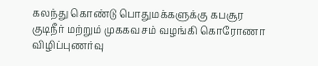கலந்து கொண்டு பொதுமக்களுக்கு கபசூர குடிநீர் மற்றும் முககவசம் வழங்கி கொரோணா விழிப்புணர்வு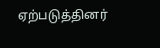ஏற்படுத்தினர்